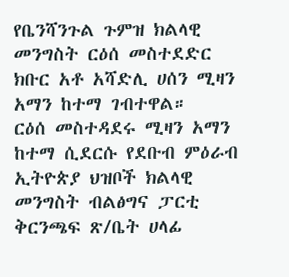የቤንሻንጉል ጉምዝ ክልላዊ መንግስት ርዕሰ መስተደድር ክቡር አቶ አሻድሊ ሀሰን ሚዛን አማን ከተማ ገብተዋል።
ርዕሰ መስተዳደሩ ሚዛን አማን ከተማ ሲደርሱ የደቡብ ምዕራብ ኢትዮጵያ ህዝቦች ክልላዊ መንግስት ብልፅግና ፓርቲ ቅርንጫፍ ጽ/ቤት ሀላፊ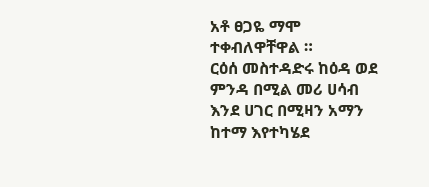አቶ ፀጋዬ ማሞ ተቀብለዋቸዋል ።
ርዕሰ መስተዳድሩ ከዕዳ ወደ ምንዳ በሚል መሪ ሀሳብ እንደ ሀገር በሚዛን አማን ከተማ እየተካሄደ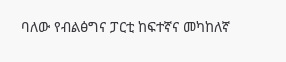ባለው የብልፅግና ፓርቲ ከፍተኛና መካከለኛ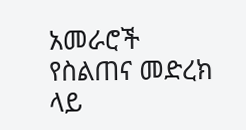አመራሮች የስልጠና መድረክ ላይ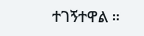ተገኝተዋል ።